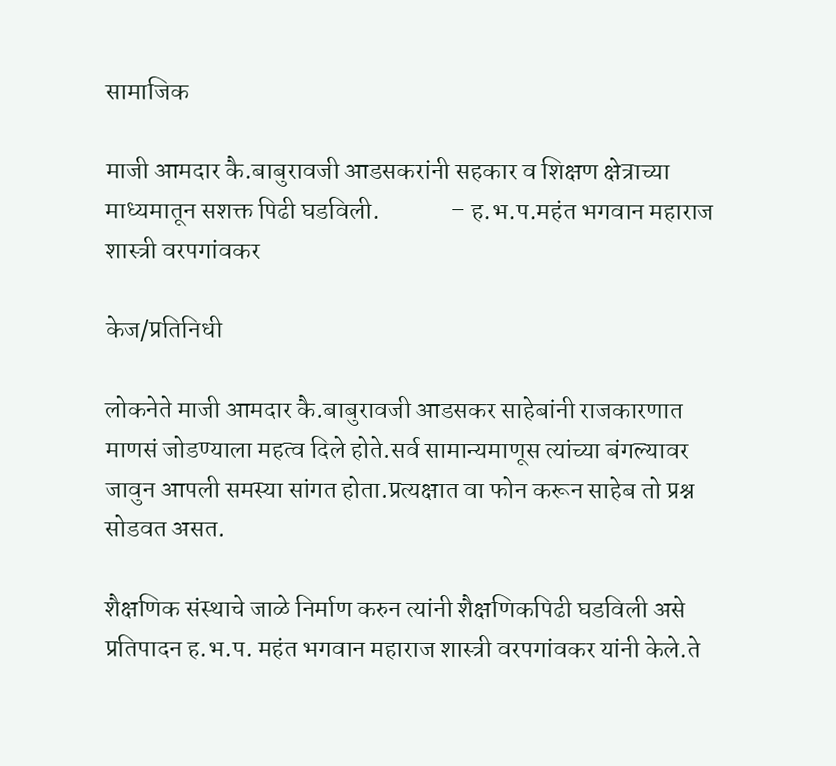सामाजिक

माजी आमदार कै.बाबुरावजी आडसकरांनी सहकार व शिक्षण क्षेत्राच्या माध्यमातून सशक्त पिढी घडविली.              – ह.भ.प.महंत भगवान महाराज शास्त्री वरपगांवकर

केज/प्रतिनिधी

लोकनेते माजी आमदार कै.बाबुरावजी आडसकर साहेबांनी राजकारणात माणसं जोडण्याला महत्व दिले होते.सर्व सामान्यमाणूस त्यांच्या बंगल्यावर जावुन आपली समस्या सांगत होता.प्रत्यक्षात वा फोन करून साहेब तो प्रश्न सोडवत असत.

शैक्षणिक संस्थाचे जाळे निर्माण करुन त्यांनी शैक्षणिकपिढी घडविली असे प्रतिपादन ह.भ.प. महंत भगवान महाराज शास्त्री वरपगांवकर यांनी केले.ते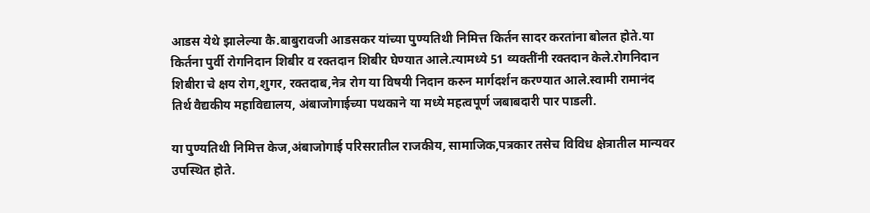आडस येथे झालेल्या कै.बाबुरावजी आडसकर यांच्या पुण्यतिथी निमित्त किर्तन सादर करतांना बोलत होते.या किर्तना पुर्वी रोगनिदान शिबीर व रक्तदान शिबीर घेण्यात आले.त्यामध्ये 51 व्यक्तींनी रक्तदान केले.रोगनिदान शिबीरा चे क्षय रोग,शुगर, रक्तदाब,नेत्र रोग या विषयी निदान करुन मार्गदर्शन करण्यात आले.स्वामी रामानंद तिर्थ वैद्यकीय महाविद्यालय, अंबाजोगाईच्या पथकाने या मध्ये महत्वपूर्ण जबाबदारी पार पाडली.

या पुण्यतिथी निमित्त केज,अंबाजोगाई परिसरातील राजकीय, सामाजिक,पत्रकार तसेच विविध क्षेत्रातील मान्यवर उपस्थित होते.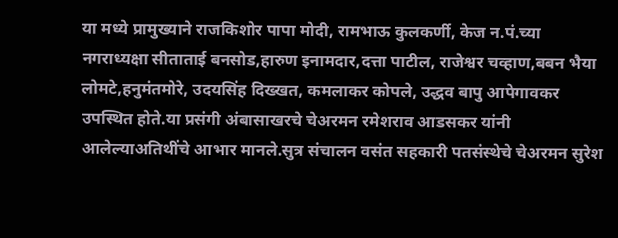या मध्ये प्रामुख्याने राजकिशोर पापा मोदी, रामभाऊ कुलकर्णी, केज न.पं.च्या नगराध्यक्षा सीताताई बनसोड,हारुण इनामदार,दत्ता पाटील, राजेश्वर चव्हाण,बबन भैया लोमटे,हनुमंतमोरे, उदयसिंह दिख्खत, कमलाकर कोपले, उद्धव बापु आपेगावकर उपस्थित होते.या प्रसंगी अंबासाखरचे चेअरमन रमेशराव आडसकर यांनी आलेल्याअतिथींचे आभार मानले.सुत्र संचालन वसंत सहकारी पतसंस्थेचे चेअरमन सुरेश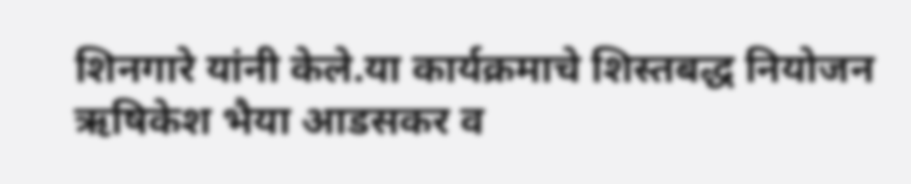शिनगारे यांनी केले.या कार्यक्रमाचे शिस्तबद्ध नियोजन ऋषिकेश भैया आडसकर व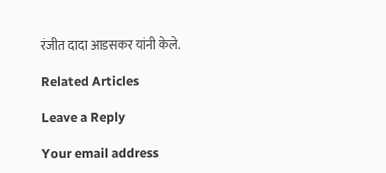रंजीत दादा आडसकर यांनी केले.

Related Articles

Leave a Reply

Your email address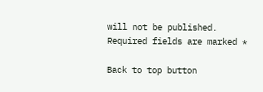will not be published. Required fields are marked *

Back to top button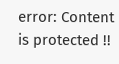error: Content is protected !!